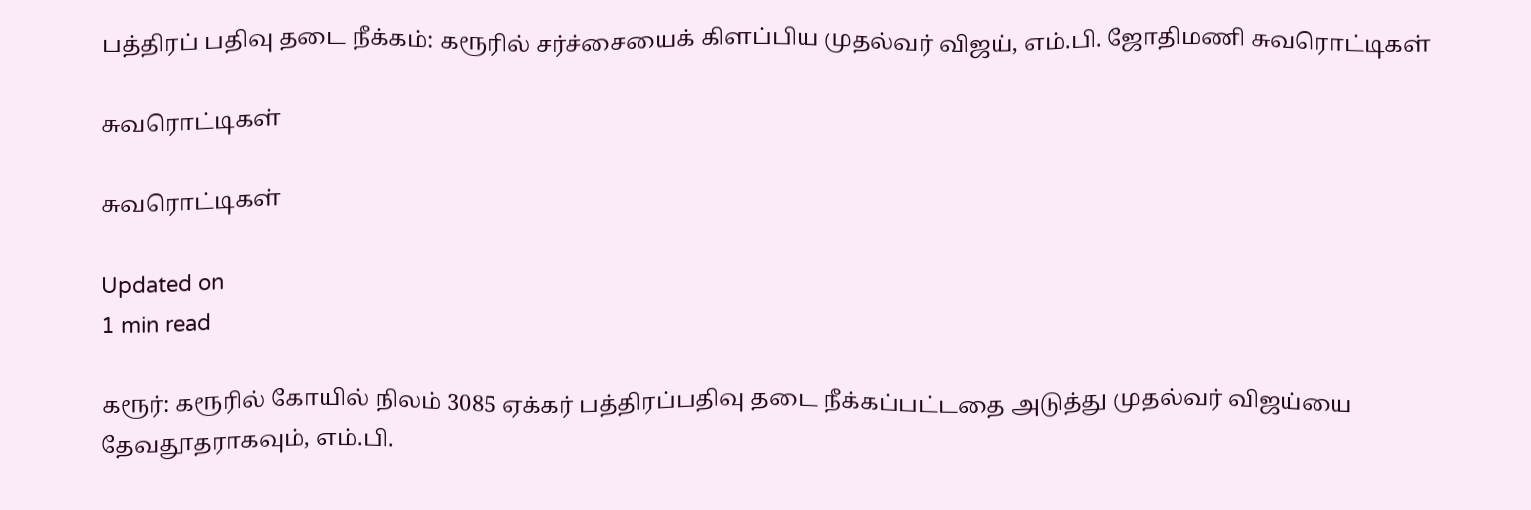பத்திரப் பதிவு தடை நீக்கம்: கரூரில் சர்ச்சையைக் கிளப்பிய முதல்வர் விஜய், எம்.பி. ஜோதிமணி சுவரொட்டிகள்

சுவரொட்டிகள்

சுவரொட்டிகள்

Updated on
1 min read

கரூர்: கரூரில் கோயில் நிலம் 3085 ஏக்கர் பத்திரப்பதிவு தடை நீக்கப்பட்டதை அடுத்து முதல்வர் விஜய்யை தேவதூதராகவும், எம்.பி.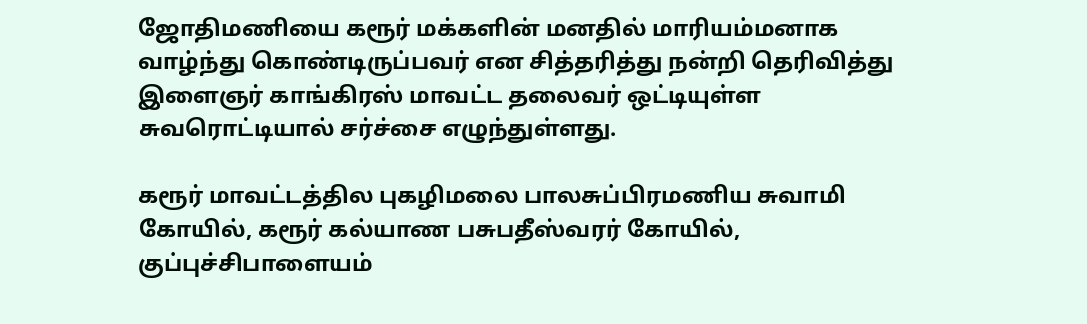ஜோதிமணியை கரூர் மக்களின் மனதில் மாரியம்மனாக வாழ்ந்து கொண்டிருப்பவர் என சித்தரித்து நன்றி தெரிவித்து இளைஞர் காங்கிரஸ் மாவட்ட தலைவர் ஒட்டியுள்ள சுவரொட்டியால் சர்ச்சை எழுந்துள்ளது.

கரூர் மாவட்டத்தில புகழிமலை பாலசுப்பிரமணிய சுவாமி கோயில், கரூர் கல்யாண பசுபதீஸ்வரர் கோயில், குப்புச்சிபாளையம்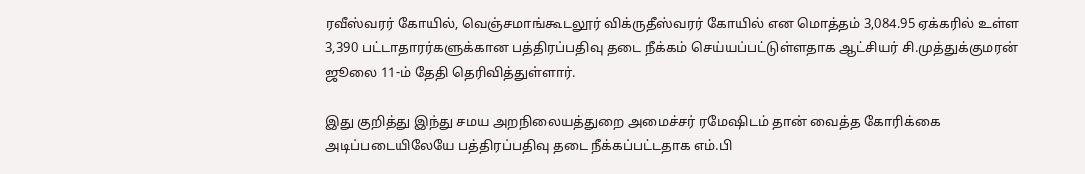ரவீஸ்வரர் கோயில், வெஞ்சமாங்கூடலூர் விக்ருதீஸ்வரர் கோயில் என மொத்தம் 3,084.95 ஏக்கரில் உள்ள 3,390 பட்டாதாரர்களுக்கான பத்திரப்பதிவு தடை நீக்கம் செய்யப்பட்டுள்ளதாக ஆட்சியர் சி.முத்துக்குமரன் ஜூலை 11-ம் தேதி தெரிவித்துள்ளார்.

இது குறித்து இந்து சமய அறநிலையத்துறை அமைச்சர் ரமேஷிடம் தான் வைத்த கோரிக்கை அடிப்படையிலேயே பத்திரப்பதிவு தடை நீக்கப்பட்டதாக எம்.பி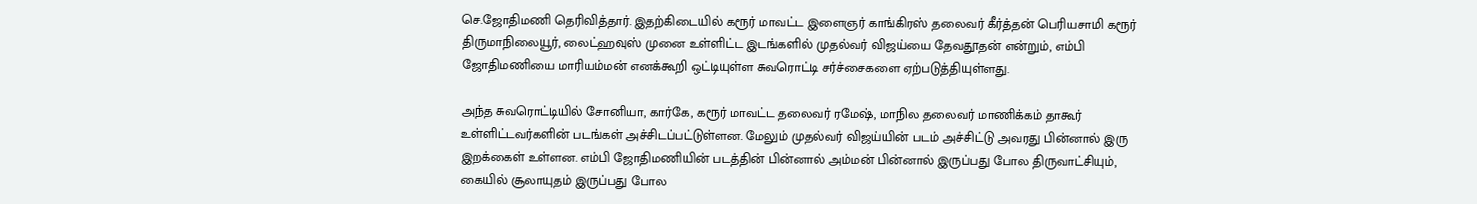செ.ஜோதிமணி தெரிவித்தார். இதற்கிடையில் கரூர் மாவட்ட இளைஞர் காங்கிரஸ் தலைவர் கீர்த்தன் பெரியசாமி கரூர் திருமாநிலையூர், லைட்ஹவுஸ் முனை உள்ளிட்ட இடங்களில் முதல்வர் விஜய்யை தேவதூதன் என்றும், எம்பி ஜோதிமணியை மாரியம்மன் எனக்கூறி ஒட்டியுள்ள சுவரொட்டி சர்ச்சைகளை ஏற்படுத்தியுள்ளது.

அந்த சுவரொட்டியில் சோனியா, கார்கே, கரூர் மாவட்ட தலைவர் ரமேஷ், மாநில தலைவர் மாணிக்கம் தாகூர் உள்ளிட்டவர்களின் படங்கள் அச்சிடப்பட்டுள்ளன. மேலும் முதல்வர் விஜய்யின் படம் அச்சிட்டு அவரது பின்னால் இரு இறக்கைள் உள்ளன. எம்பி ஜோதிமணியின் படத்தின் பின்னால் அம்மன் பின்னால் இருப்பது போல திருவாட்சியும், கையில் சூலாயுதம் இருப்பது போல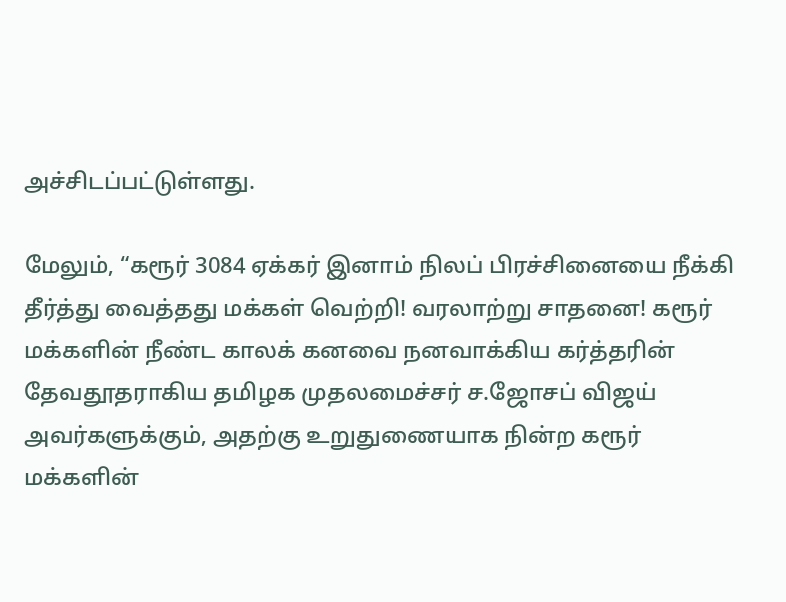அச்சிடப்பட்டுள்ளது.

மேலும், “கரூர் 3084 ஏக்கர் இனாம் நிலப் பிரச்சினையை நீக்கி தீர்த்து வைத்தது மக்கள் வெற்றி! வரலாற்று சாதனை! கரூர் மக்களின் நீண்ட காலக் கனவை நனவாக்கிய கர்த்தரின் தேவதூதராகிய தமிழக முதலமைச்சர் ச.ஜோசப் விஜய் அவர்களுக்கும், அதற்கு உறுதுணையாக நின்ற கரூர் மக்களின்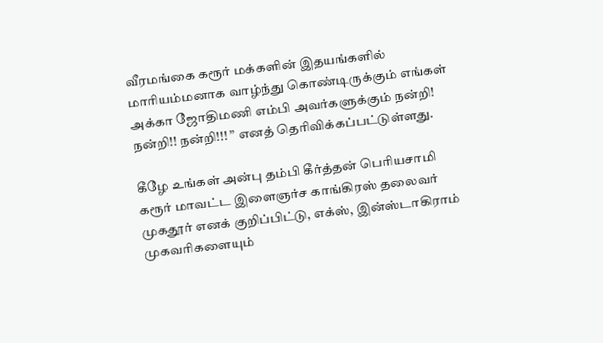வீரமங்கை கரூர் மக்களின் இதயங்களில் மாரியம்மனாக வாழ்ந்து கொண்டிருக்கும் எங்கள் அக்கா ஜோதிமணி எம்பி அவர்களுக்கும் நன்றி! நன்றி!! நன்றி!!! ” எனத் தெரிவிக்கப்பட்டுள்ளது.

கீழே உங்கள் அன்பு தம்பி கீர்த்தன் பெரியசாமி கரூர் மாவட்ட இளைஞர்ச காங்கிரஸ் தலைவர் முகதூர் எனக் குறிப்பிட்டு, எக்ஸ், இன்ஸ்டாகிராம் முகவரிகளையும்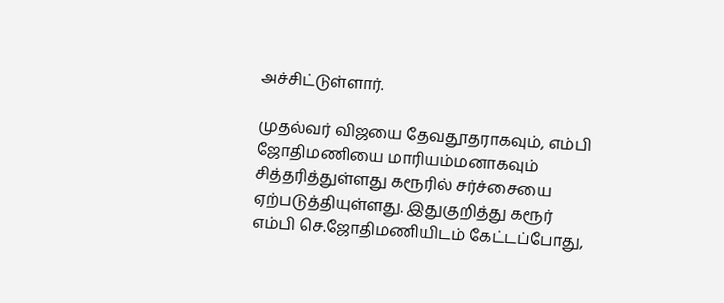அச்சிட்டுள்ளார்.

முதல்வர் விஜயை தேவதூதராகவும், எம்பி ஜோதிமணியை மாரியம்மனாகவும் சித்தரித்துள்ளது கரூரில் சர்ச்சையை ஏற்படுத்தியுள்ளது. இதுகுறித்து கரூர் எம்பி செ.ஜோதிமணியிடம் கேட்டப்போது,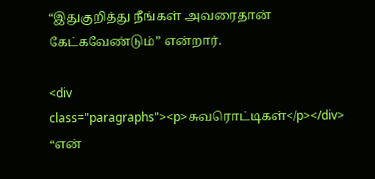“இதுகுறித்து நீங்கள் அவரைதான் கேட்கவேண்டும்” என்றார்.

<div class="paragraphs"><p>சுவரொட்டிகள்</p></div>
“என்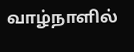வாழ்நாளில்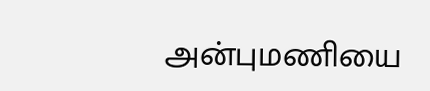அன்புமணியை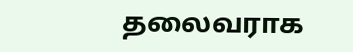தலைவராக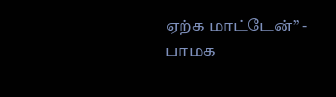ஏற்க மாட்டேன்” - பாமக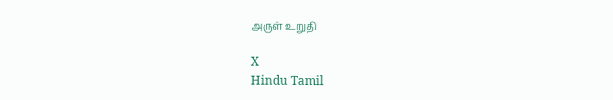அருள் உறுதி

X
Hindu Tamil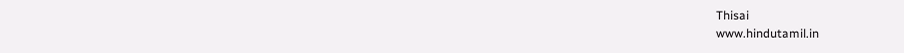Thisai
www.hindutamil.in